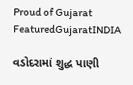Proud of Gujarat
FeaturedGujaratINDIA

વડોદરામાં શુદ્ધ પાણી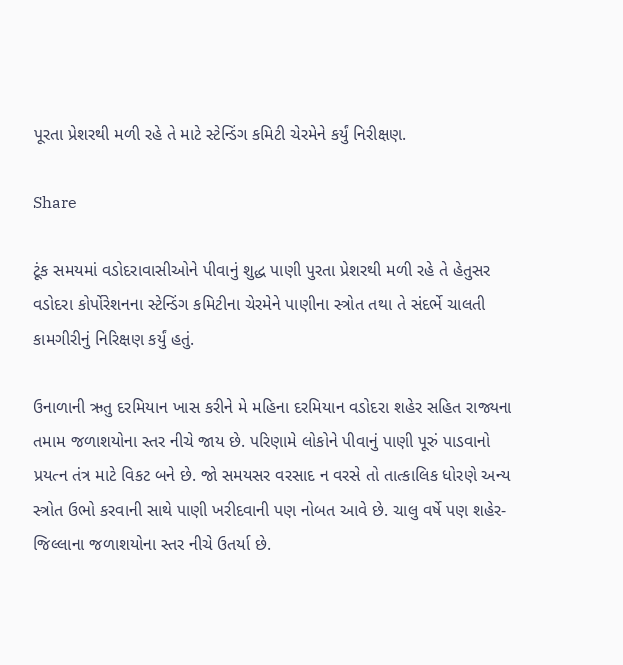પૂરતા પ્રેશરથી મળી રહે તે માટે સ્ટેન્ડિંગ કમિટી ચેરમેને કર્યું નિરીક્ષણ.

Share

ટૂંક સમયમાં વડોદરાવાસીઓને પીવાનું શુદ્ધ પાણી પુરતા પ્રેશરથી મળી રહે તે હેતુસર વડોદરા કોર્પોરેશનના સ્ટેન્ડિંગ કમિટીના ચેરમેને પાણીના સ્ત્રોત તથા તે સંદર્ભે ચાલતી કામગીરીનું નિરિક્ષણ કર્યું હતું.

ઉનાળાની ઋતુ દરમિયાન ખાસ કરીને મે મહિના દરમિયાન વડોદરા શહેર સહિત રાજ્યના તમામ જળાશયોના સ્તર નીચે જાય છે. પરિણામે લોકોને પીવાનું પાણી પૂરું પાડવાનો પ્રયત્ન તંત્ર માટે વિકટ બને છે. જો સમયસર વરસાદ ન વરસે તો તાત્કાલિક ધોરણે અન્ય સ્ત્રોત ઉભો કરવાની સાથે પાણી ખરીદવાની પણ નોબત આવે છે. ચાલુ વર્ષે પણ શહેર-જિલ્લાના જળાશયોના સ્તર નીચે ઉતર્યા છે.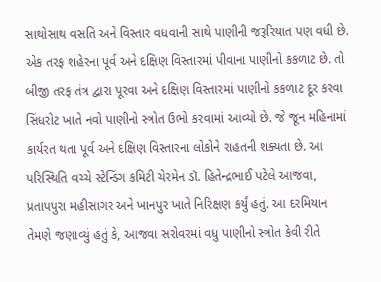સાથોસાથ વસતિ અને વિસ્તાર વધવાની સાથે પાણીની જરૂરિયાત પણ વધી છે. એક તરફ શહેરના પૂર્વ અને દક્ષિણ વિસ્તારમાં પીવાના પાણીનો કકળાટ છે. તો બીજી તરફ તંત્ર દ્વારા પૂરવા અને દક્ષિણ વિસ્તારમાં પાણીનો કકળાટ દૂર કરવા સિંધરોટ ખાતે નવો પાણીનો સ્ત્રોત ઉભો કરવામાં આવ્યો છે. જે જૂન મહિનામાં કાર્યરત થતા પૂર્વ અને દક્ષિણ વિસ્તારના લોકોને રાહતની શક્યતા છે. આ પરિસ્થિતિ વચ્ચે સ્ટેન્ડિંગ કમિટી ચેરમેન ડૉ. હિતેન્દ્રભાઈ પટેલે આજવા, પ્રતાપપુરા મહીસાગર અને ખાનપુર ખાતે નિરિક્ષણ કર્યું હતું. આ દરમિયાન તેમણે જણાવ્યું હતું કે, આજવા સરોવરમાં વધુ પાણીનો સ્ત્રોત કેવી રીતે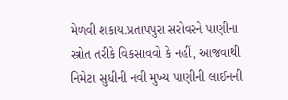મેળવી શકાય.પ્રતાપપુરા સરોવરને પાણીના સ્ત્રોત તરીકે વિકસાવવો કે નહીં, આજવાથી નિમેટા સુધીની નવી મુખ્ય પાણીની લાઈનની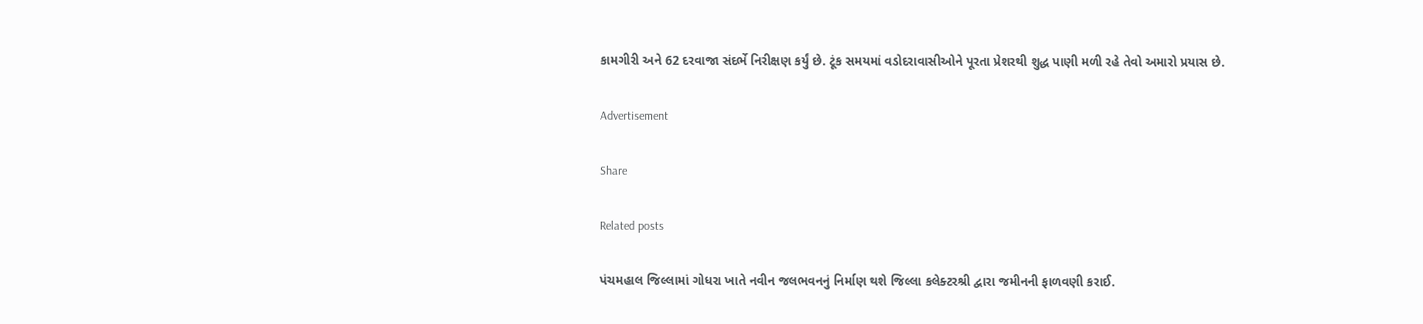કામગીરી અને 62 દરવાજા સંદર્ભે નિરીક્ષણ કર્યું છે. ટૂંક સમયમાં વડોદરાવાસીઓને પૂરતા પ્રેશરથી શુદ્ધ પાણી મળી રહે તેવો અમારો પ્રયાસ છે.

Advertisement

Share

Related posts

પંચમહાલ જિલ્લામાં ગોધરા ખાતે નવીન જલભવનનું નિર્માણ થશે જિલ્લા કલેક્ટરશ્રી દ્વારા જમીનની ફાળવણી કરાઈ.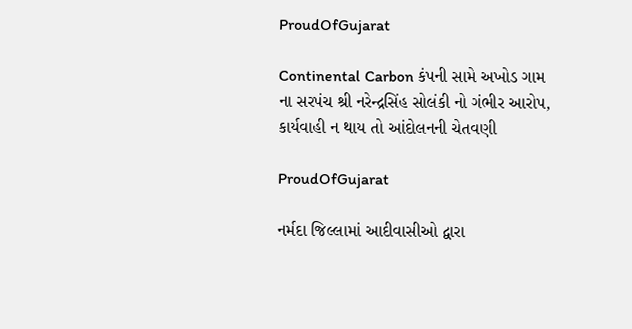ProudOfGujarat

Continental Carbon કંપની સામે અખોડ ગામ ના સરપંચ શ્રી નરેન્દ્રસિંહ સોલંકી નો ગંભીર આરોપ, કાર્યવાહી ન થાય તો આંદોલનની ચેતવણી

ProudOfGujarat

નર્મદા જિલ્લામાં આદીવાસીઓ દ્વારા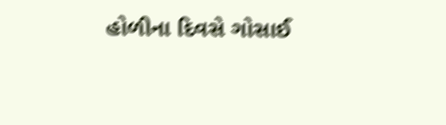હોળીના દિવસે ગોસાઈ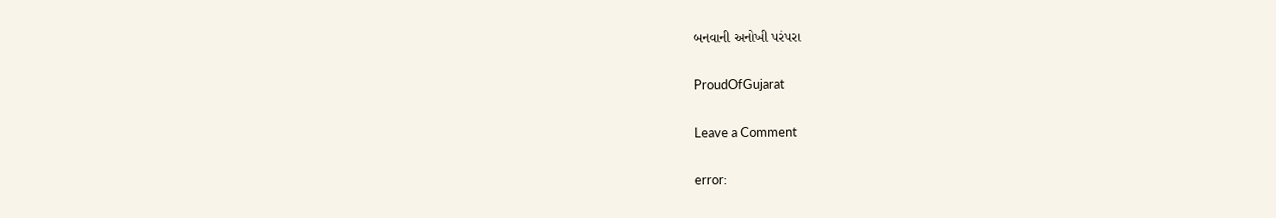બનવાની અનોખી પરંપરા

ProudOfGujarat

Leave a Comment

error: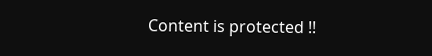Content is protected !!